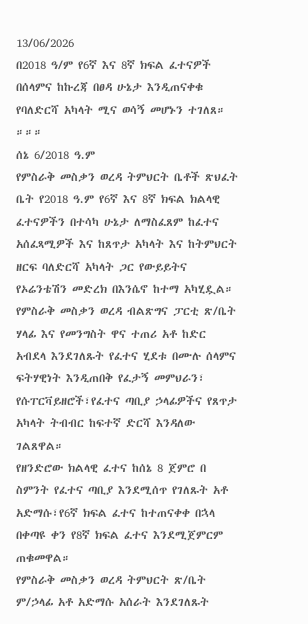13/06/2026
በ2018 ዓ/ም የ6ኛ እና 8ኛ ክፍል ፈተናዎች በሰላምና ከኩረጃ በፀዳ ሁኔታ እንዲጠናቀቁ የባለድርሻ አካላት ሚና ወሳኝ መሆኑን ተገለጸ።
።።።
ሰኔ 6/2018 ዓ.ም
የምስራቅ መስቃን ወረዳ ትምህርት ቤቶች ጽህፈት ቤት የ2018 ዓ.ም የ6ኛ እና 8ኛ ክፍል ክልላዊ ፈተናዎችን በተሳካ ሁኔታ ለማስፈጸም ከፈተና አሰፈጻሚዎች እና ከጸጥታ አካላት እና ከትምህርት ዘርፍ ባለድርሻ አካላት ጋር የውይይትና የኦሬንቴሽን መድረክ በእንሴኖ ከተማ አካሂዷል።
የምስራቅ መስቃን ወረዳ ብልጽግና ፓርቲ ጽ/ቤት ሃላፊ እና የመንግስት ዋና ተጠሪ አቶ ከድር አብደላ እንደገለጹት የፈተና ሂደቱ በሙሉ ሰላምና ፍትሃዊነት እንዲጠበቅ የፈታኝ መምህራን፣
የሱፐርቫይዘሮች፣የፈተና ጣቢያ ኃላፊዎችና የጸጥታ አካላት ትብብር ከፍተኛ ድርሻ እንዳለው ገልጸዋል።
የዘንድሮው ክልላዊ ፈተና ከሰኔ 8 ጀምሮ በ ስምንት የፈተና ጣቢያ እንደሚሰጥ የገለጹት አቶ አድማሱ፣የ6ኛ ክፍል ፈተና ከተጠናቀቀ በኋላ በቀጣዩ ቀን የ8ኛ ክፍል ፈተና እንደሚጀምርም ጠቁመዋል።
የምስራቅ መስቃን ወረዳ ትምህርት ጽ/ቤት ም/ኃላፊ አቶ አድማሱ አሰራት እንደገለጹት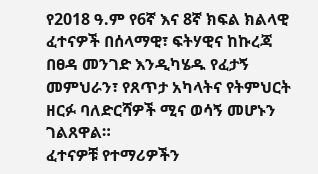የ2018 ዓ.ም የ6ኛ እና 8ኛ ክፍል ክልላዊ ፈተናዎች በሰላማዊ፣ ፍትሃዊና ከኩረጃ በፀዳ መንገድ እንዲካሄዱ የፈታኝ መምህራን፣ የጸጥታ አካላትና የትምህርት ዘርፉ ባለድርሻዎች ሚና ወሳኝ መሆኑን ገልጸዋል።
ፈተናዎቹ የተማሪዎችን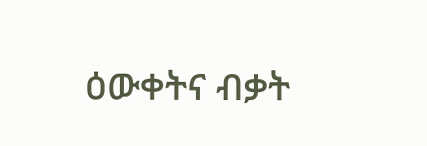ዕውቀትና ብቃት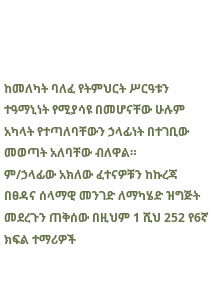ከመለካት ባለፈ የትምህርት ሥርዓቱን ተዓማኒነት የሚያሳዩ በመሆናቸው ሁሉም አካላት የተጣለባቸውን ኃላፊነት በተገቢው መወጣት አለባቸው ብለዋል።
ም/ኃላፊው አክለው ፈተናዎቹን ከኩረጃ በፀዳና ሰላማዊ መንገድ ለማካሄድ ዝግጅት መደረጉን ጠቅሰው በዚህም 1 ሺህ 252 የ6ኛ ክፍል ተማሪዎች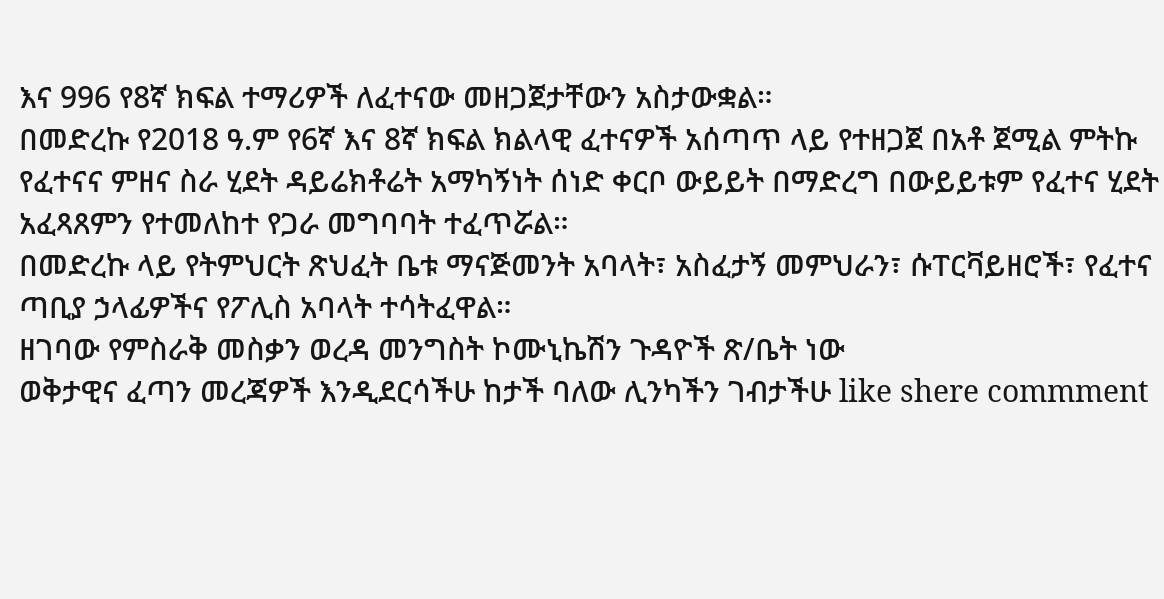እና 996 የ8ኛ ክፍል ተማሪዎች ለፈተናው መዘጋጀታቸውን አስታውቋል።
በመድረኩ የ2018 ዓ.ም የ6ኛ እና 8ኛ ክፍል ክልላዊ ፈተናዎች አሰጣጥ ላይ የተዘጋጀ በአቶ ጀሚል ምትኩ የፈተናና ምዘና ስራ ሂደት ዳይሬክቶሬት አማካኝነት ሰነድ ቀርቦ ውይይት በማድረግ በውይይቱም የፈተና ሂደት አፈጻጸምን የተመለከተ የጋራ መግባባት ተፈጥሯል።
በመድረኩ ላይ የትምህርት ጽህፈት ቤቱ ማናጅመንት አባላት፣ አስፈታኝ መምህራን፣ ሱፐርቫይዘሮች፣ የፈተና ጣቢያ ኃላፊዎችና የፖሊስ አባላት ተሳትፈዋል።
ዘገባው የምስራቅ መስቃን ወረዳ መንግስት ኮሙኒኬሽን ጉዳዮች ጽ/ቤት ነው
ወቅታዊና ፈጣን መረጃዎች እንዲደርሳችሁ ከታች ባለው ሊንካችን ገብታችሁ like shere commment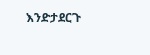እንድታደርጉ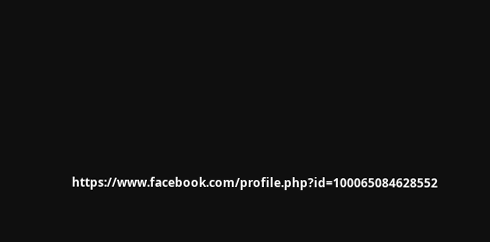https://www.facebook.com/profile.php?id=100065084628552